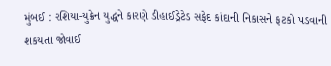મુંબઈ : રશિયા-યુક્રેન યુદ્ધને કારણે ડીહાઈડ્રેટેડ સફેદ કાંદાની નિકાસને ફટકો પડવાની શકયતા જોવાઈ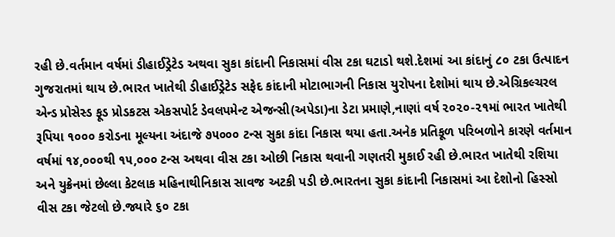રહી છે.વર્તમાન વર્ષમાં ડીહાઈડ્રેટેડ અથવા સુકા કાંદાની નિકાસમાં વીસ ટકા ઘટાડો થશે.દેશમાં આ કાંદાનું ૮૦ ટકા ઉત્પાદન ગુજરાતમાં થાય છે.ભારત ખાતેથી ડીહાઈડ્રેટેડ સફેદ કાંદાની મોટાભાગની નિકાસ યુરોપના દેશોમાં થાય છે.એગ્રિકલ્ચરલ એન્ડ પ્રોસેસ્ડ ફૂડ પ્રોડકટસ એકસપોર્ટ ડેવલપમેન્ટ એજન્સી(અપેડા)ના ડેટા પ્રમાણે,નાણાં વર્ષ ૨૦૨૦-૨૧માં ભારત ખાતેથી રૂપિયા ૧૦૦૦ કરોડના મૂલ્યના અંદાજે ૭૫૦૦૦ ટન્સ સુકા કાંદા નિકાસ થયા હતા.અનેક પ્રતિકૂળ પરિબળોને કારણે વર્તમાન વર્ષમાં ૧૪,૦૦૦થી ૧૫,૦૦૦ ટન્સ અથવા વીસ ટકા ઓછી નિકાસ થવાની ગણતરી મુકાઈ રહી છે.ભારત ખાતેથી રશિયા અને યુક્રેનમાં છેલ્લા કેટલાક મહિનાથીનિકાસ સાવજ અટકી પડી છે.ભારતના સુકા કાંદાની નિકાસમાં આ દેશોનો હિસ્સો વીસ ટકા જેટલો છે.જ્યારે ૬૦ ટકા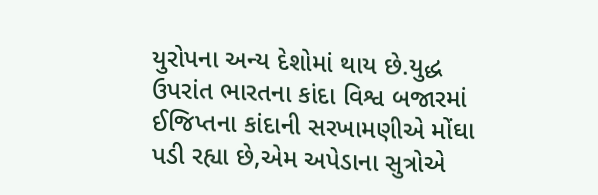યુરોપના અન્ય દેશોમાં થાય છે.યુદ્ધ ઉપરાંત ભારતના કાંદા વિશ્વ બજારમાં ઈજિપ્તના કાંદાની સરખામણીએ મોંઘા પડી રહ્યા છે,એમ અપેડાના સુત્રોએ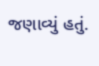જણાવ્યું હતું.